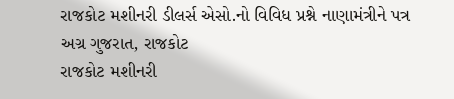રાજકોટ મશીનરી ડીલર્સ એસો.નો વિવિધ પ્રશ્ને નાણામંત્રીને પત્ર
અગ્ર ગુજરાત, રાજકોટ
રાજકોટ મશીનરી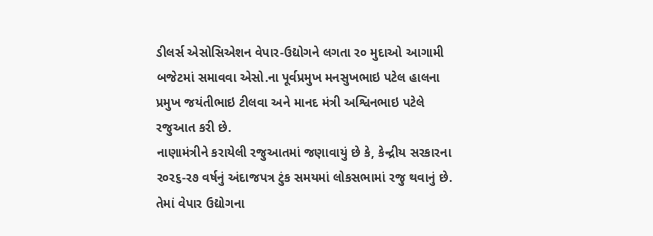ડીલર્સ એસોસિએશન વેપાર-ઉદ્યોગને લગતા ર૦ મુદાઓ આગામી બજેટમાં સમાવવા એસો.ના પૂર્વપ્રમુખ મનસુખભાઇ પટેલ હાલના પ્રમુખ જયંતીભાઇ ટીલવા અને માનદ મંત્રી અશ્વિનભાઇ પટેલે રજુઆત કરી છે.
નાણામંત્રીને કરાયેલી રજુઆતમાં જણાવાયું છે કે, કેન્દ્રીય સરકારના ર૦ર૬-ર૭ વર્ષનું અંદાજપત્ર ટુંક સમયમાં લોકસભામાં રજુ થવાનું છે. તેમાં વેપાર ઉદ્યોગના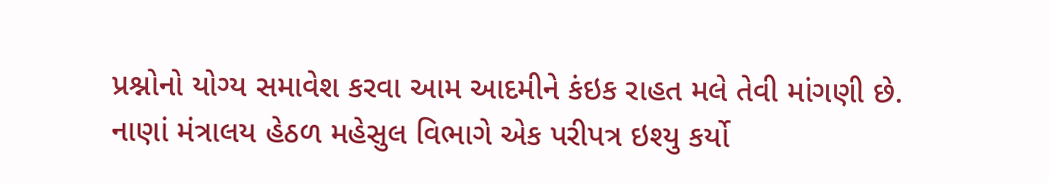પ્રશ્નોનો યોગ્ય સમાવેશ કરવા આમ આદમીને કંઇક રાહત મલે તેવી માંગણી છે.
નાણાં મંત્રાલય હેઠળ મહેસુલ વિભાગે એક પરીપત્ર ઇશ્યુ કર્યો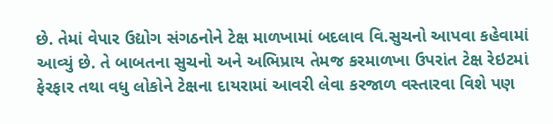છે. તેમાં વેપાર ઉદ્યોગ સંગઠનોને ટેક્ષ માળખામાં બદલાવ વિ.સુચનો આપવા કહેવામાં આવ્યું છે. તે બાબતના સુચનો અને અભિપ્રાય તેમજ કરમાળખા ઉપરાંત ટેક્ષ રેઇટમાં ફેરફાર તથા વધુ લોકોને ટેક્ષના દાયરામાં આવરી લેવા કરજાળ વસ્તારવા વિશે પણ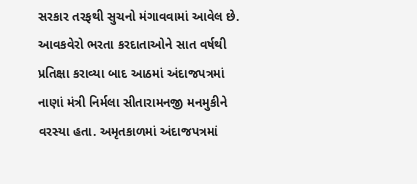સરકાર તરફથી સુચનો મંગાવવામાં આવેલ છે.
આવકવેરો ભરતા કરદાતાઓને સાત વર્ષથી પ્રતિક્ષા કરાવ્યા બાદ આઠમાં અંદાજપત્રમાં નાણાં મંત્રી નિર્મલા સીતારામનજી મનમુકીને વરસ્યા હતા. અમૃતકાળમાં અંદાજપત્રમાં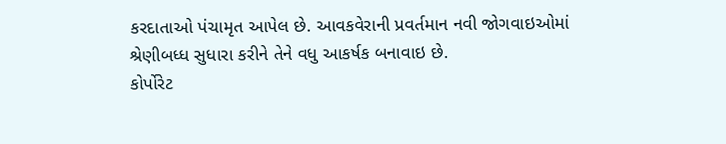કરદાતાઓ પંચામૃત આપેલ છે. આવકવેરાની પ્રવર્તમાન નવી જોગવાઇઓમાં શ્રેણીબધ્ધ સુધારા કરીને તેને વધુ આકર્ષક બનાવાઇ છે.
કોર્પોરેટ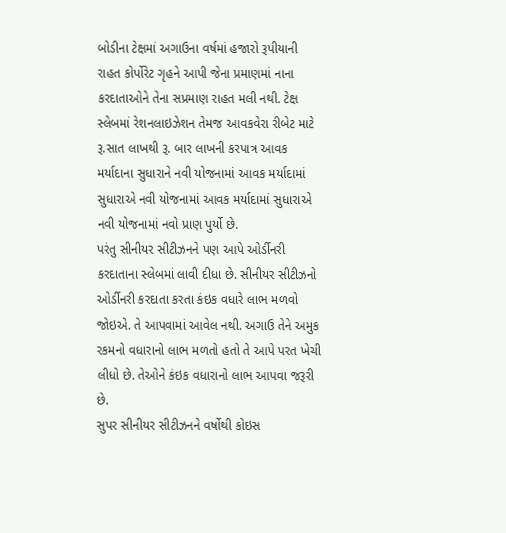બોડીના ટેક્ષમાં અગાઉના વર્ષમાં હજારો રૂપીયાની રાહત કોર્પોરેટ ગૃહને આપી જેના પ્રમાણમાં નાના કરદાતાઓને તેના સપ્રમાણ રાહત મલી નથી. ટેક્ષ સ્લેબમાં રેશનલાઇઝેશન તેમજ આવકવેરા રીબેટ માટે રૂ.સાત લાખથી રૂ. બાર લાખની કરપાત્ર આવક મર્યાદાના સુધારાને નવી યોજનામાં આવક મર્યાદામાં સુધારાએ નવી યોજનામાં આવક મર્યાદામાં સુધારાએ નવી યોજનામાં નવો પ્રાણ પુર્યો છે.
પરંતુ સીનીયર સીટીઝનને પણ આપે ઓર્ડીનરી કરદાતાના સ્લેબમાં લાવી દીધા છે. સીનીયર સીટીઝનો ઓર્ડીનરી કરદાતા કરતા કંઇક વધારે લાભ મળવો જોઇએ. તે આપવામાં આવેલ નથી. અગાઉ તેને અમુક રકમનો વધારાનો લાભ મળતો હતો તે આપે પરત ખેચી લીધો છે. તેઓને કંઇક વધારાનો લાભ આપવા જરૂરી છે.
સુપર સીનીયર સીટીઝનને વર્ષોથી કોઇસ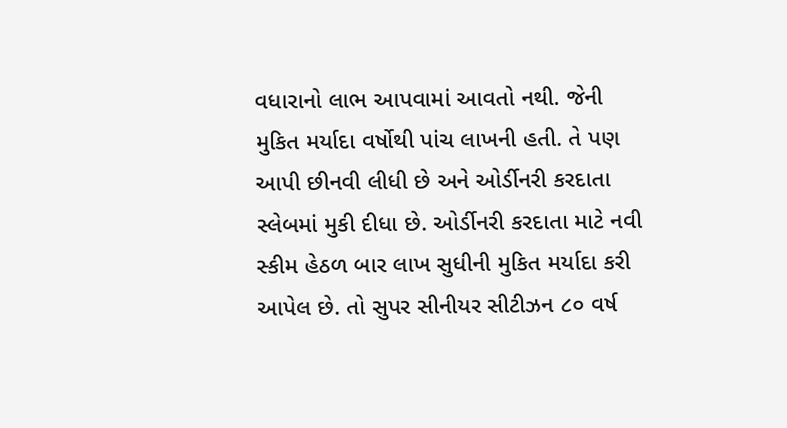વધારાનો લાભ આપવામાં આવતો નથી. જેની મુકિત મર્યાદા વર્ષોથી પાંચ લાખની હતી. તે પણ આપી છીનવી લીધી છે અને ઓર્ડીનરી કરદાતા સ્લેબમાં મુકી દીધા છે. ઓર્ડીનરી કરદાતા માટે નવી સ્કીમ હેઠળ બાર લાખ સુધીની મુકિત મર્યાદા કરી આપેલ છે. તો સુપર સીનીયર સીટીઝન ૮૦ વર્ષ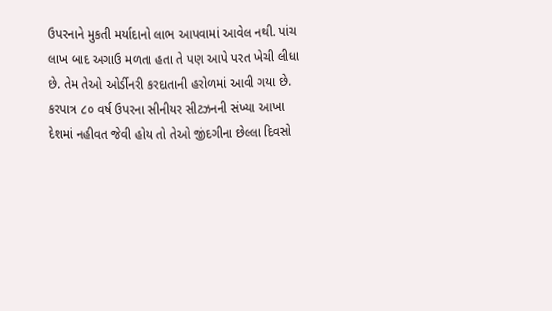ઉપરનાને મુકતી મર્યાદાનો લાભ આપવામાં આવેલ નથી. પાંચ લાખ બાદ અગાઉ મળતા હતા તે પણ આપે પરત ખેચી લીધા છે. તેમ તેઓ ઓર્ડીનરી કરદાતાની હરોળમાં આવી ગયા છે.
કરપાત્ર ૮૦ વર્ષ ઉપરના સીનીયર સીટઝનની સંખ્યા આખા દેશમાં નહીવત જેવી હોય તો તેઓ જીંદગીના છેલ્લા દિવસો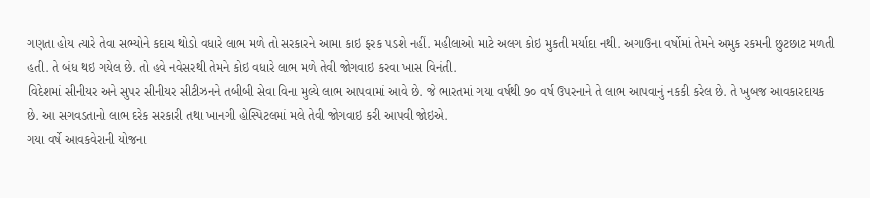ગણતા હોય ત્યારે તેવા સભ્યોને કદાચ થોડો વધારે લાભ મળે તો સરકારને આમા કાઇ ફરક પડશે નહીં. મહીલાઓ માટે અલગ કોઇ મુકતી મર્યાદા નથી. અગાઉના વર્ષોમાં તેમને અમુક રકમની છુટછાટ મળતી હતી. તે બંધ થઇ ગયેલ છે. તો હવે નવેસરથી તેમને કોઇ વધારે લાભ મળે તેવી જોગવાઇ કરવા ખાસ વિનંતી.
વિદેશમાં સીનીયર અને સુપર સીનીયર સીટીઝનને તબીબી સેવા વિના મુલ્યે લાભ આપવામાં આવે છે. જે ભારતમાં ગયા વર્ષથી ૭૦ વર્ષ ઉપરનાને તે લાભ આપવાનું નકકી કરેલ છે. તે ખુબજ આવકારદાયક છે. આ સગવડતાનો લાભ દરેક સરકારી તથા ખાનગી હોસ્પિટલમાં મલે તેવી જોગવાઇ કરી આપવી જોઇએ.
ગયા વર્ષે આવકવેરાની યોજના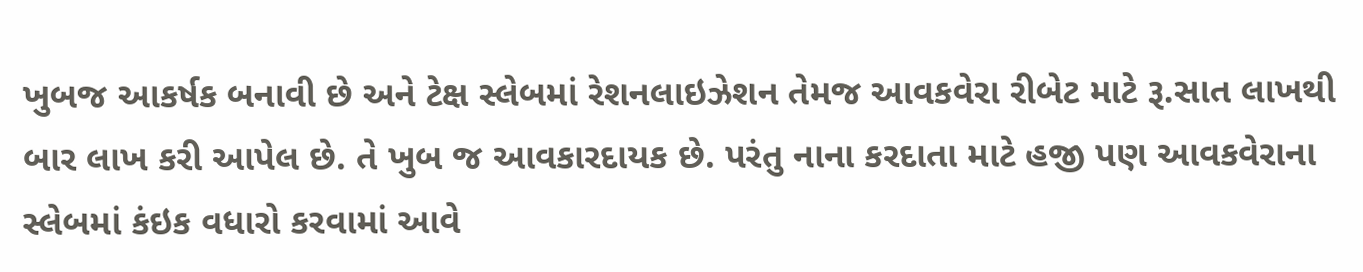ખુબજ આકર્ષક બનાવી છે અને ટેક્ષ સ્લેબમાં રેશનલાઇઝેશન તેમજ આવકવેરા રીબેટ માટે રૂ.સાત લાખથી બાર લાખ કરી આપેલ છે. તે ખુબ જ આવકારદાયક છે. પરંતુ નાના કરદાતા માટે હજી પણ આવકવેરાના સ્લેબમાં કંઇક વધારો કરવામાં આવે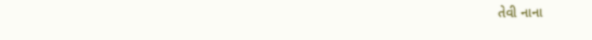તેવી નાના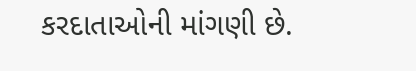કરદાતાઓની માંગણી છે.